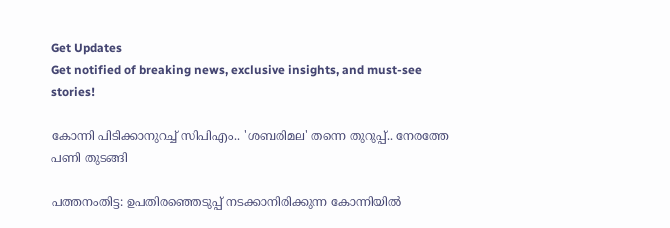Get Updates
Get notified of breaking news, exclusive insights, and must-see stories!

കോന്നി പിടിക്കാനുറച്ച് സിപിഎം.. 'ശബരിമല' തന്നെ തുറുപ്പ്.. നേരത്തേ പണി തുടങ്ങി

പത്തനംതിട്ട: ഉപതിരഞ്ഞെടുപ്പ് നടക്കാനിരിക്കുന്ന കോന്നിയില്‍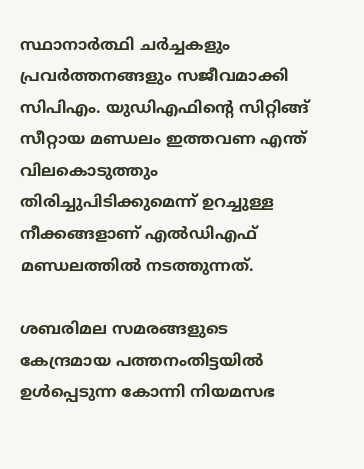സ്ഥാനാര്‍ത്ഥി ചര്‍ച്ചകളും പ്രവര്‍ത്തനങ്ങളും സജീവമാക്കി സിപിഎം. യുഡിഎഫിന്‍റെ സിറ്റിങ്ങ് സീറ്റായ മണ്ഡലം ഇത്തവണ എന്ത് വിലകൊടുത്തും തിരിച്ചുപിടിക്കുമെന്ന് ഉറച്ചുള്ള നീക്കങ്ങളാണ് എല്‍ഡിഎഫ് മണ്ഡലത്തില്‍ നടത്തുന്നത്.

ശബരിമല സമരങ്ങളുടെ കേന്ദ്രമായ പത്തനംതിട്ടയില്‍ ഉള്‍പ്പെടുന്ന കോന്നി നിയമസഭ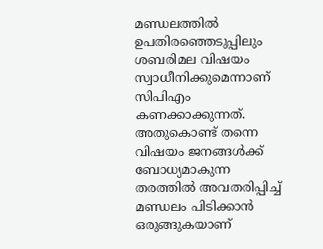മണ്ഡലത്തില്‍ ഉപതിരഞ്ഞെടുപ്പിലും ശബരിമല വിഷയം സ്വാധീനിക്കുമെന്നാണ് സിപിഎം കണക്കാക്കുന്നത്. അതുകൊണ്ട് തന്നെ വിഷയം ജനങ്ങള്‍ക്ക് ബോധ്യമാകുന്ന തരത്തില്‍ അവതരിപ്പിച്ച് മണ്ഡലം പിടിക്കാന്‍ ഒരുങ്ങുകയാണ്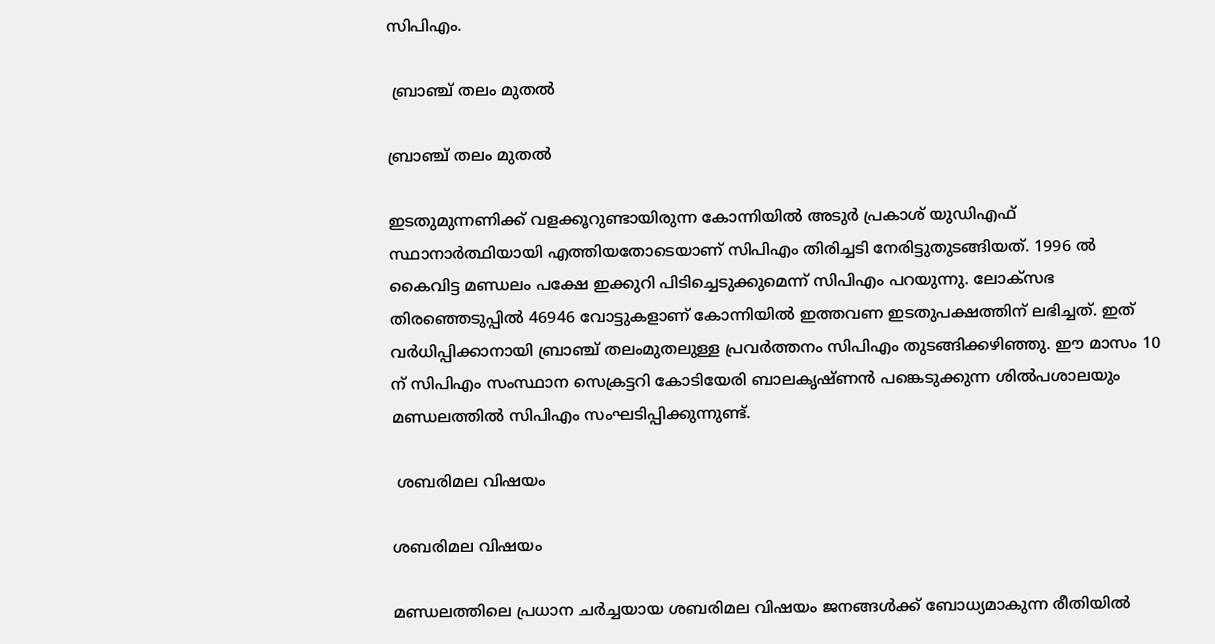സിപിഎം.

 ബ്രാഞ്ച് തലം മുതല്‍

ബ്രാഞ്ച് തലം മുതല്‍

ഇടതുമുന്നണിക്ക് വളക്കൂറുണ്ടായിരുന്ന കോന്നിയില്‍ അടുര്‍ പ്രകാശ് യുഡിഎഫ് സ്ഥാനാര്‍ത്ഥിയായി എത്തിയതോടെയാണ് സിപിഎം തിരിച്ചടി നേരിട്ടുതുടങ്ങിയത്. 1996 ല്‍ കൈവിട്ട മണ്ഡലം പക്ഷേ ഇക്കുറി പിടിച്ചെടുക്കുമെന്ന് സിപിഎം പറയുന്നു. ലോക്സഭ തിരഞ്ഞെടുപ്പില്‍ 46946 വോട്ടുകളാണ് കോന്നിയില്‍ ഇത്തവണ ഇടതുപക്ഷത്തിന് ലഭിച്ചത്. ഇത് വര്‍ധിപ്പിക്കാനായി ബ്രാഞ്ച് തലംമുതലുള്ള പ്രവര്‍ത്തനം സിപിഎം തുടങ്ങിക്കഴിഞ്ഞു. ഈ മാസം 10 ന് സിപിഎം സംസ്ഥാന സെക്രട്ടറി കോടിയേരി ബാലകൃഷ്ണന്‍ പങ്കെടുക്കുന്ന ശില്‍പശാലയും മണ്ഡലത്തില്‍ സിപിഎം സംഘടിപ്പിക്കുന്നുണ്ട്.

 ശബരിമല വിഷയം

ശബരിമല വിഷയം

മണ്ഡലത്തിലെ പ്രധാന ചര്‍ച്ചയായ ശബരിമല വിഷയം ജനങ്ങള്‍ക്ക് ബോധ്യമാകുന്ന രീതിയില്‍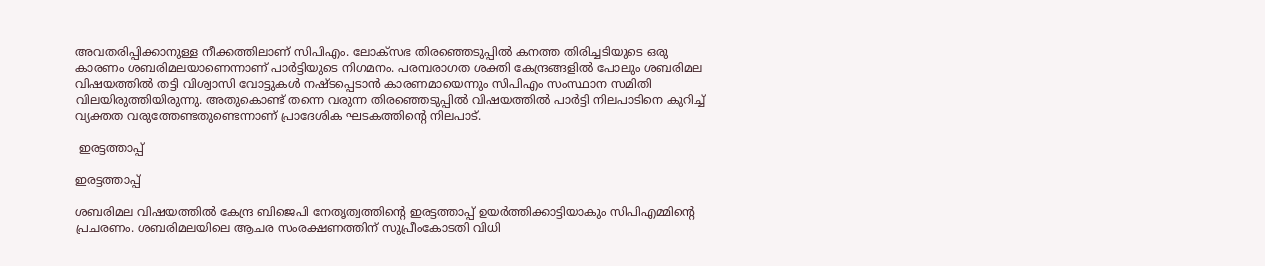അവതരിപ്പിക്കാനുള്ള നീക്കത്തിലാണ് സിപിഎം. ലോക്സഭ തിരഞ്ഞെടുപ്പില്‍ കനത്ത തിരിച്ചടിയുടെ ഒരു കാരണം ശബരിമലയാണെന്നാണ് പാര്‍ട്ടിയുടെ നിഗമനം. പരമ്പരാഗത ശക്തി കേന്ദ്രങ്ങളില്‍ പോലും ശബരിമല വിഷയത്തില്‍ തട്ടി വിശ്വാസി വോട്ടുകള്‍ നഷ്ടപ്പെടാന്‍ കാരണമായെന്നും സിപിഎം സംസ്ഥാന സമിതി വിലയിരുത്തിയിരുന്നു. അതുകൊണ്ട് തന്നെ വരുന്ന തിരഞ്ഞെടുപ്പില്‍ വിഷയത്തില്‍ പാര്‍ട്ടി നിലപാടിനെ കുറിച്ച് വ്യക്തത വരുത്തേണ്ടതുണ്ടെന്നാണ് പ്രാദേശിക ഘടകത്തിന്‍റെ നിലപാട്.

 ഇരട്ടത്താപ്പ്

ഇരട്ടത്താപ്പ്

ശബരിമല വിഷയത്തില്‍ കേന്ദ്ര ബിജെപി നേതൃത്വത്തിന്‍റെ ഇരട്ടത്താപ്പ് ഉയര്‍ത്തിക്കാട്ടിയാകും സിപിഎമ്മിന്‍റെ പ്രചരണം. ശബരിമലയിലെ ആചര സംരക്ഷണത്തിന് സുപ്രീംകോടതി വിധി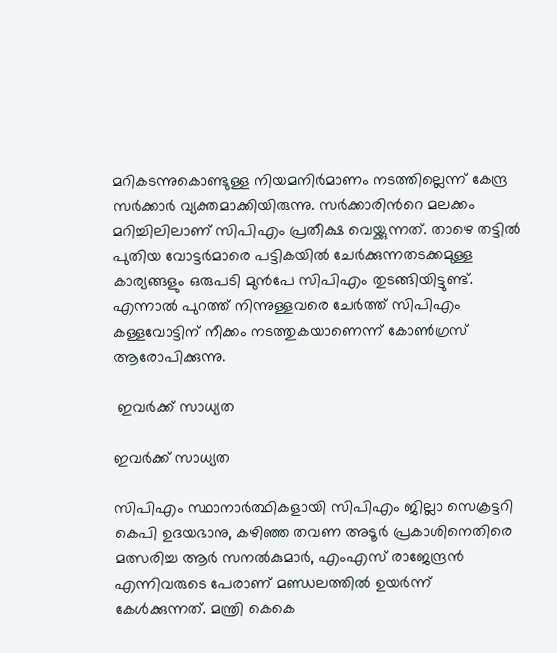മറികടന്നുകൊണ്ടുള്ള നിയമനിര്‍മാണം നടത്തില്ലെന്ന് കേന്ദ്ര സര്‍ക്കാര്‍ വ്യക്തമാക്കിയിരുന്നു. സര്‍ക്കാരിന്‍റെ മലക്കം മറിച്ചിലിലാണ് സിപിഎം പ്രതീക്ഷ വെയ്ക്കുന്നത്. താഴെ തട്ടില്‍ പുതിയ വോട്ടര്‍മാരെ പട്ടികയില്‍ ചേര്‍ക്കുന്നതടക്കമുള്ള കാര്യങ്ങളും ഒരുപടി മുന്‍പേ സിപിഎം തുടങ്ങിയിട്ടുണ്ട്. എന്നാല്‍ പുറത്ത് നിന്നുള്ളവരെ ചേര്‍ത്ത് സിപിഎം കള്ളവോട്ടിന് നീക്കം നടത്തുകയാണെന്ന് കോണ്‍ഗ്രസ് ആരോപിക്കുന്നു.

 ഇവര്‍ക്ക് സാധ്യത

ഇവര്‍ക്ക് സാധ്യത

സിപിഎം സ്ഥാനാര്‍ത്ഥികളായി സിപിഎം ജില്ലാ സെക്രട്ടറി കെപി ഉദയഭാനു, കഴിഞ്ഞ തവണ അടൂര്‍ പ്രകാശിനെതിരെ മത്സരിച്ച ആര്‍ സനല്‍കുമാര്‍, എംഎസ് രാജേന്ദ്രന്‍ എന്നിവരുടെ പേരാണ് മണ്ഡലത്തില്‍ ഉയര്‍ന്ന് കേള്‍ക്കുന്നത്. മന്ത്രി കെകെ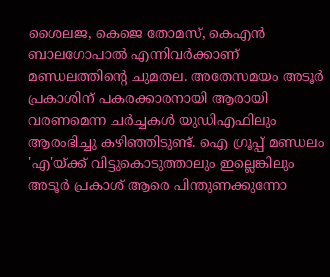ശൈലജ, കെജെ തോമസ്, കെഎന്‍ ബാലഗോപാല്‍ എന്നിവര്‍ക്കാണ് മണ്ഡലത്തിന്‍റെ ചുമതല. അതേസമയം അടൂര്‍ പ്രകാശിന് പകരക്കാരനായി ആരായി വരണമെന്ന ചര്‍ച്ചകള്‍ യുഡിഎഫിലും ആരംഭിച്ചു കഴിഞ്ഞിടുണ്ട്. ഐ ഗ്രൂപ്പ് മണ്ഡലം 'എ'യ്ക്ക് വിട്ടുകൊടുത്താലും ഇല്ലെങ്കിലും അടൂർ പ്രകാശ് ആരെ പിന്തുണക്കുന്നോ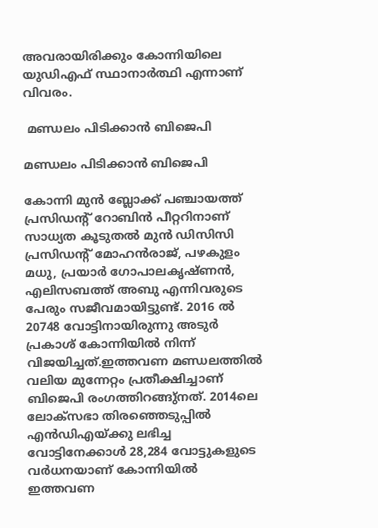അവരായിരിക്കും കോന്നിയിലെ യുഡിഎഫ് സ്ഥാനാര്‍ത്ഥി എന്നാണ് വിവരം.

 മണ്ഡലം പിടിക്കാന്‍ ബിജെപി

മണ്ഡലം പിടിക്കാന്‍ ബിജെപി

കോന്നി മുന്‍ ബ്ലോക്ക് പഞ്ചായത്ത് പ്രസിഡന്‍റ് റോബിന്‍ പീറ്ററിനാണ് സാധ്യത കൂടുതല്‍ മുന്‍ ഡിസിസി പ്രസിഡന്റ് മോഹന്‍രാജ്, പഴകുളം മധു, പ്രയാര്‍ ഗോപാലകൃഷ്ണന്‍, എലിസബത്ത് അബു എന്നിവരുടെ പേരും സജീവമായിട്ടുണ്ട്. 2016 ല്‍ 20748 വോട്ടിനായിരുന്നു അടുര്‍ പ്രകാശ് കോന്നിയില്‍ നിന്ന് വിജയിച്ചത്.ഇത്തവണ മണ്ഡലത്തില്‍ വലിയ മുന്നേറ്റം പ്രതീക്ഷിച്ചാണ് ബിജെപി രംഗത്തിറങ്ങു്നത്. 2014ലെ ലോക്സഭാ തിരഞ്ഞെടുപ്പിൽ എൻ‍ഡിഎയ്ക്കു ലഭിച്ച വോട്ടിനേക്കാൾ 28,284 വോട്ടുകളുടെ വർധനയാണ് കോന്നിയില്‍ ഇത്തവണ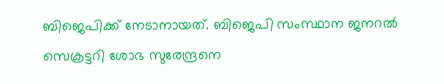ബിജെപിക്ക് നേടാനായത്. ബിജെപി സംസ്ഥാന ജനറല്‍ സെക്രട്ടറി ശോഭ സുരേന്ദ്രനെ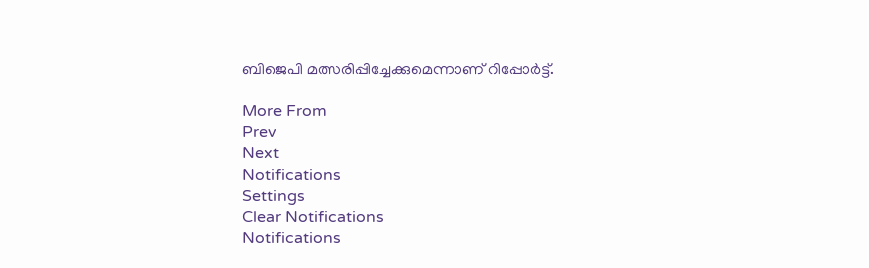ബിജെപി മത്സരിപ്പിച്ചേക്കുമെന്നാണ് റിപ്പോര്‍ട്ട്.

More From
Prev
Next
Notifications
Settings
Clear Notifications
Notifications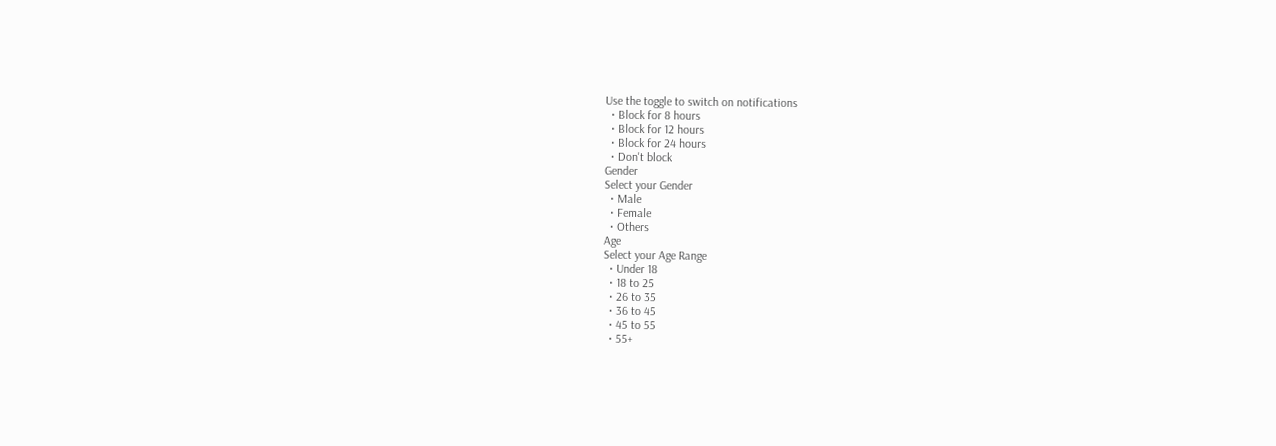Use the toggle to switch on notifications
  • Block for 8 hours
  • Block for 12 hours
  • Block for 24 hours
  • Don't block
Gender
Select your Gender
  • Male
  • Female
  • Others
Age
Select your Age Range
  • Under 18
  • 18 to 25
  • 26 to 35
  • 36 to 45
  • 45 to 55
  • 55+